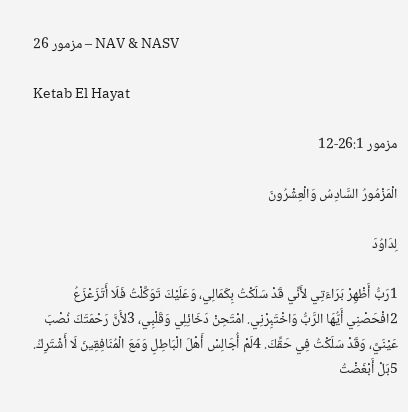مزمور 26 – NAV & NASV

Ketab El Hayat

مزمور 26:1-12

الْمَزْمُورُ السَّادِسُ وَالْعِشْرُونَ

لِدَاوُدَ

1رَبُّ أَظْهِرْ بَرَاءَتِي لأَنِّي قَدْ سَلَكْتُ بِكَمَالِي، وَعَلَيْكَ تَوَكَّلْتُ فَلَا أَتَزَعْزَعُ 2افْحَصْنِي أَيُّهَا الرَّبُّ وَاخْتَبِرْنِي. امْتَحِنْ دَخَائِلِي وَقَلْبِي، 3لأَنَّ رَحْمَتَكَ نُصْبَ عَيْنَيَّ، وَقَدْ سَلَكْتُ فِي حَقِّكَ. 4لَمْ أُجَالِسْ أَهْلَ الْبَاطِلِ وَمَعَ الْمُنَافِقِينَ لَا أَشْتَرِكُ. 5بَلْ أَبْغَضْتُ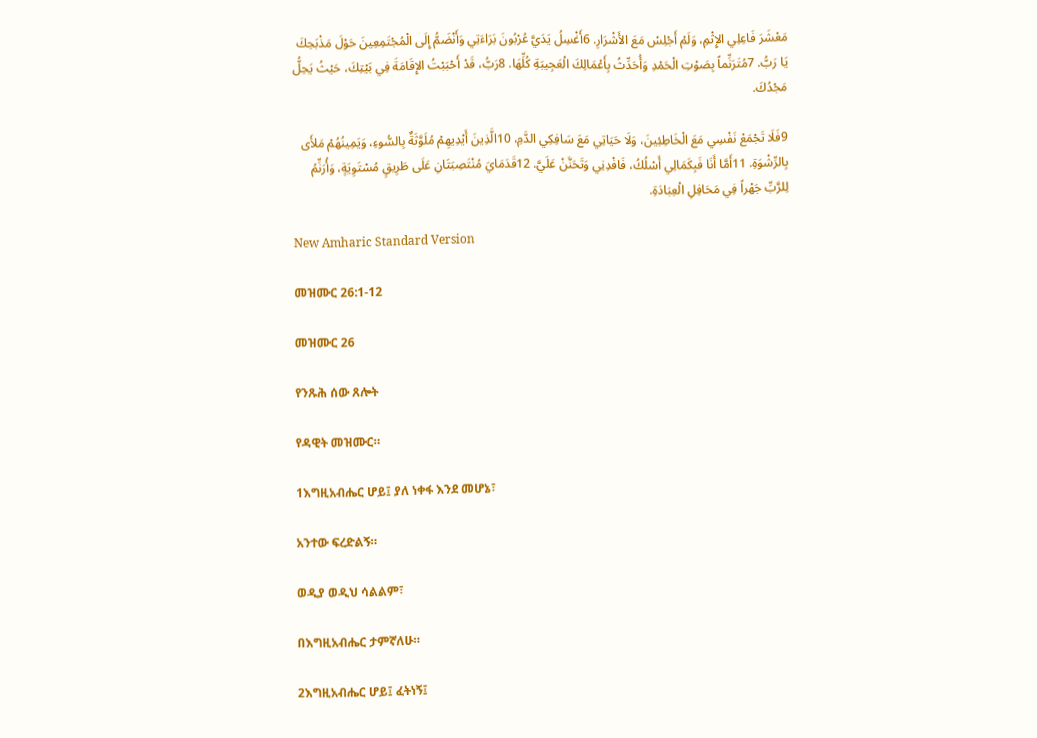مَعْشَرَ فَاعِلِي الإِثْمِ، وَلَمْ أَجْلِسْ مَعَ الأَشْرَارِ. 6أَغْسِلُ يَدَيَّ عُرْبُونَ بَرَاءَتِي وَأَنْضَمُّ إِلَى الْمُجْتَمِعِينَ حَوْلَ مَذْبَحِكَ يَا رَبُّ. 7مُتَرَنِّماً بِصَوْتِ الْحَمْدِ وَأُحَدِّثُ بِأَعْمَالِكَ الْعَجِيبَةِ كُلِّهَا. 8رَبُّ، قَدْ أَحْبَبْتُ الإِقَامَةَ فِي بَيْتِكَ، حَيْثُ يَحِلُّ مَجْدُكَ.

9فَلَا تَجْمَعْ نَفْسِي مَعَ الْخَاطِئِينَ، وَلَا حَيَاتِي مَعَ سَافِكِي الدَّمِ، 10الَّذِينَ أَيْدِيهِمْ مُلَوَّثَةٌ بِالسُّوءِ، وَيَمِينُهُمْ مَلأَى بِالرِّشْوَةِ. 11أَمَّا أَنَا فَبِكَمَالِي أَسْلُكُ، فَافْدِنِي وَتَحَنَّنْ عَلَيَّ. 12قَدَمَايَ مُنْتَصِبَتَانِ عَلَى طَرِيقٍ مُسْتَوِيَةٍ، وَأُرَنِّمُ لِلرَّبِّ جَهْراً فِي مَحَافِلِ الْعِبَادَةِ.

New Amharic Standard Version

መዝሙር 26:1-12

መዝሙር 26

የንጹሕ ሰው ጸሎት

የዳዊት መዝሙር።

1እግዚአብሔር ሆይ፤ ያለ ነቀፋ እንደ መሆኔ፣

አንተው ፍረድልኝ።

ወዲያ ወዲህ ሳልልም፣

በእግዚአብሔር ታምኛለሁ።

2እግዚአብሔር ሆይ፤ ፈትነኝ፤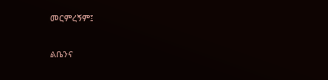መርምረኝም፤

ልቤንና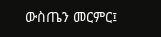ውስጤን መርምር፤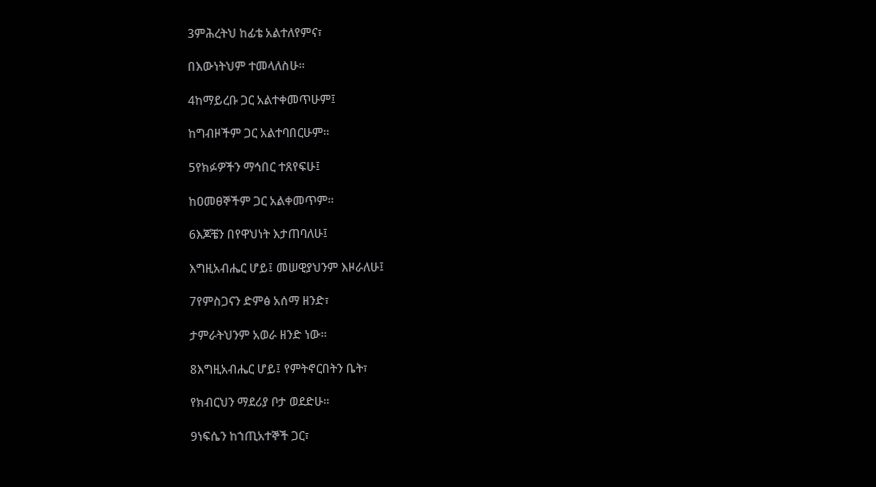3ምሕረትህ ከፊቴ አልተለየምና፣

በእውነትህም ተመላለስሁ።

4ከማይረቡ ጋር አልተቀመጥሁም፤

ከግብዞችም ጋር አልተባበርሁም።

5የክፉዎችን ማኅበር ተጸየፍሁ፤

ከዐመፀኞችም ጋር አልቀመጥም።

6እጆቼን በየዋህነት እታጠባለሁ፤

እግዚአብሔር ሆይ፤ መሠዊያህንም እዞራለሁ፤

7የምስጋናን ድምፅ አሰማ ዘንድ፣

ታምራትህንም አወራ ዘንድ ነው።

8እግዚአብሔር ሆይ፤ የምትኖርበትን ቤት፣

የክብርህን ማደሪያ ቦታ ወደድሁ።

9ነፍሴን ከኀጢአተኞች ጋር፣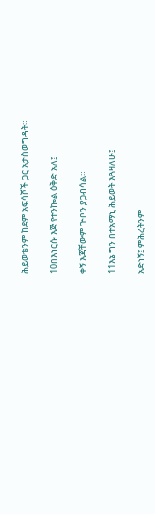ሕይወቴንም ከደም አፍሳሾች ጋር አታስወግዳት።

10በእነርሱ እጅ የተንኰል ዕቅድ አለ፤

ቀኝ እጃቸውም ጕቦን ያጋብሳል።

11እኔ ግን በተአማኒ ሕይወት እጓዛለሁ፤

አድነኝ፤ ምሕረትንም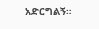አድርግልኝ።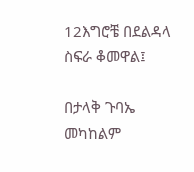12እግሮቼ በደልዳላ ስፍራ ቆመዋል፤

በታላቅ ጉባኤ መካከልም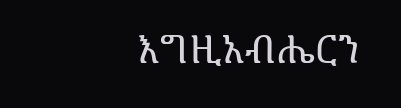እግዚአብሔርን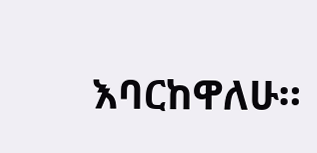እባርከዋለሁ።